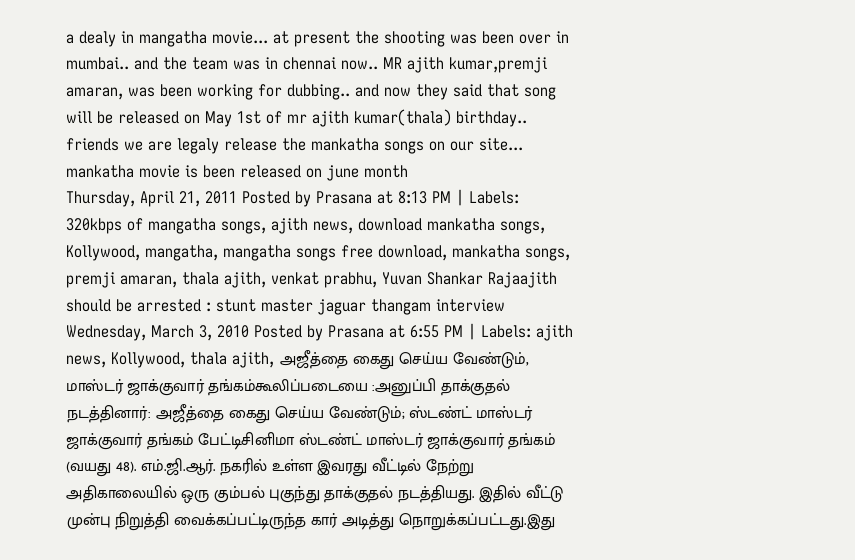a dealy in mangatha movie... at present the shooting was been over in mumbai.. and the team was in chennai now.. MR ajith kumar,premji amaran, was been working for dubbing.. and now they said that song will be released on May 1st of mr ajith kumar(thala) birthday.. friends we are legaly release the mankatha songs on our site...
mankatha movie is been released on june month
Thursday, April 21, 2011 Posted by Prasana at 8:13 PM | Labels: 320kbps of mangatha songs, ajith news, download mankatha songs, Kollywood, mangatha, mangatha songs free download, mankatha songs, premji amaran, thala ajith, venkat prabhu, Yuvan Shankar Rajaajith should be arrested : stunt master jaguar thangam interview
Wednesday, March 3, 2010 Posted by Prasana at 6:55 PM | Labels: ajith news, Kollywood, thala ajith, அஜீத்தை கைது செய்ய வேண்டும், மாஸ்டர் ஜாக்குவார் தங்கம்கூலிப்படையை :அனுப்பி தாக்குதல் நடத்தினார்: அஜீத்தை கைது செய்ய வேண்டும்; ஸ்டண்ட் மாஸ்டர் ஜாக்குவார் தங்கம் பேட்டிசினிமா ஸ்டண்ட் மாஸ்டர் ஜாக்குவார் தங்கம் (வயது 48). எம்.ஜி.ஆர். நகரில் உள்ள இவரது வீட்டில் நேற்று அதிகாலையில் ஒரு கும்பல் புகுந்து தாக்குதல் நடத்தியது. இதில் வீட்டு முன்பு நிறுத்தி வைக்கப்பட்டிருந்த கார் அடித்து நொறுக்கப்பட்டது.இது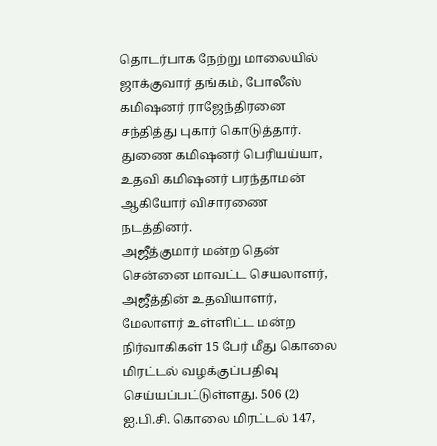தொடர்பாக நேற்று மாலையில் ஜாக்குவார் தங்கம், போலீஸ் கமிஷனர் ராஜேந்திரனை சந்தித்து புகார் கொடுத்தார். துணை கமிஷனர் பெரியய்யா, உதவி கமிஷனர் பரந்தாமன் ஆகியோர் விசாரணை நடத்தினர்.
அஜீத்குமார் மன்ற தென் சென்னை மாவட்ட செயலாளர், அஜீத்தின் உதவியாளர், மேலாளர் உள்ளிட்ட மன்ற நிர்வாகிகள் 15 பேர் மீது கொலை மிரட்டல் வழக்குப்பதிவு செய்யப்பட்டுள்ளது. 506 (2) ஐ.பி.சி. கொலை மிரட்டல் 147,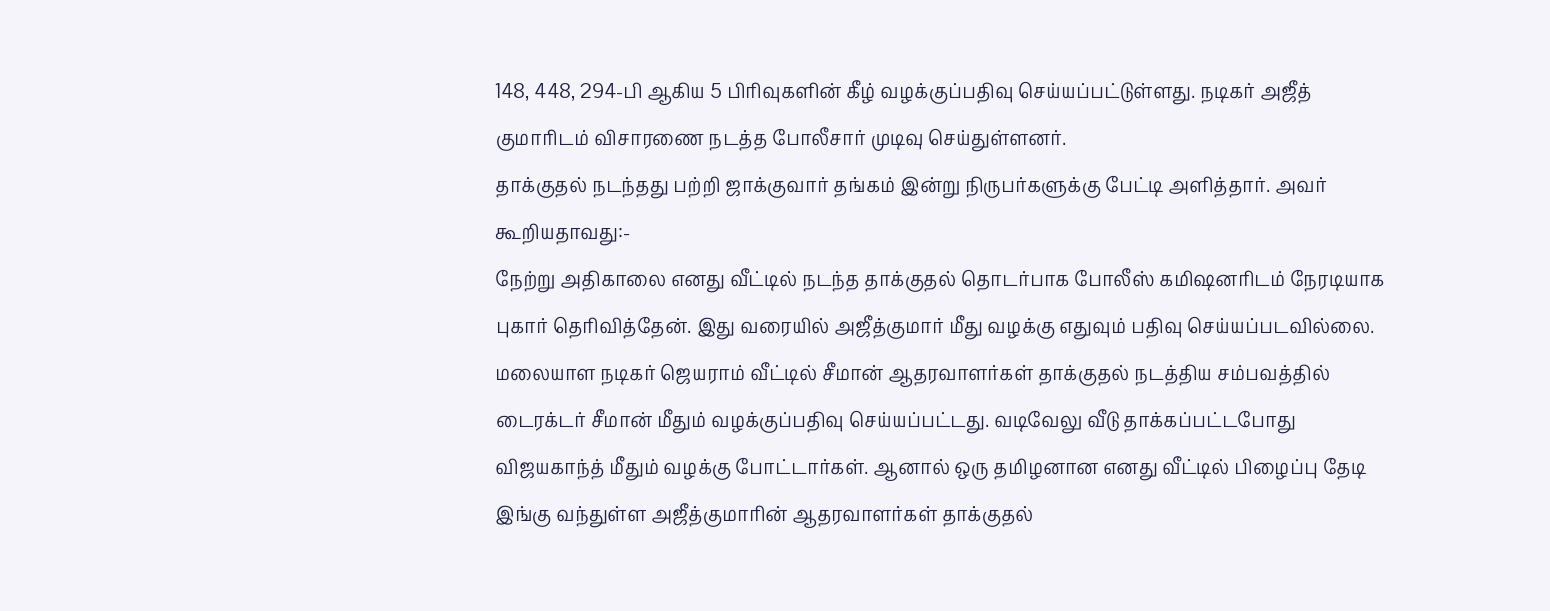148, 448, 294-பி ஆகிய 5 பிரிவுகளின் கீழ் வழக்குப்பதிவு செய்யப்பட்டுள்ளது. நடிகர் அஜீத் குமாரிடம் விசாரணை நடத்த போலீசார் முடிவு செய்துள்ளனர்.
தாக்குதல் நடந்தது பற்றி ஜாக்குவார் தங்கம் இன்று நிருபர்களுக்கு பேட்டி அளித்தார். அவர் கூறியதாவது:-
நேற்று அதிகாலை எனது வீட்டில் நடந்த தாக்குதல் தொடர்பாக போலீஸ் கமிஷனரிடம் நேரடியாக புகார் தெரிவித்தேன். இது வரையில் அஜீத்குமார் மீது வழக்கு எதுவும் பதிவு செய்யப்படவில்லை.
மலையாள நடிகர் ஜெயராம் வீட்டில் சீமான் ஆதரவாளர்கள் தாக்குதல் நடத்திய சம்பவத்தில் டைரக்டர் சீமான் மீதும் வழக்குப்பதிவு செய்யப்பட்டது. வடிவேலு வீடு தாக்கப்பட்டபோது விஜயகாந்த் மீதும் வழக்கு போட்டார்கள். ஆனால் ஒரு தமிழனான எனது வீட்டில் பிழைப்பு தேடி இங்கு வந்துள்ள அஜீத்குமாரின் ஆதரவாளர்கள் தாக்குதல்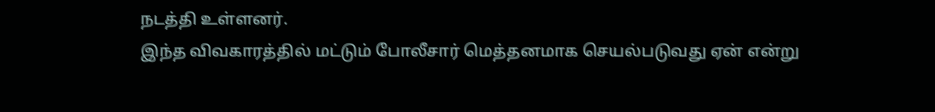நடத்தி உள்ளனர்.
இந்த விவகாரத்தில் மட்டும் போலீசார் மெத்தனமாக செயல்படுவது ஏன் என்று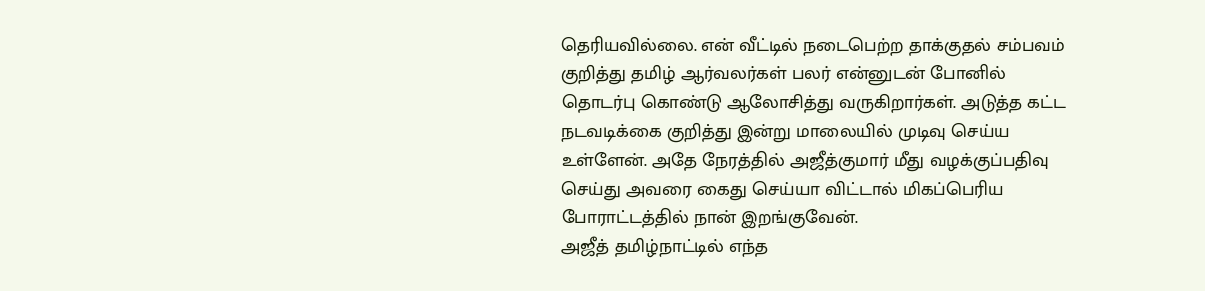தெரியவில்லை. என் வீட்டில் நடைபெற்ற தாக்குதல் சம்பவம் குறித்து தமிழ் ஆர்வலர்கள் பலர் என்னுடன் போனில் தொடர்பு கொண்டு ஆலோசித்து வருகிறார்கள். அடுத்த கட்ட நடவடிக்கை குறித்து இன்று மாலையில் முடிவு செய்ய உள்ளேன். அதே நேரத்தில் அஜீத்குமார் மீது வழக்குப்பதிவு செய்து அவரை கைது செய்யா விட்டால் மிகப்பெரிய போராட்டத்தில் நான் இறங்குவேன்.
அஜீத் தமிழ்நாட்டில் எந்த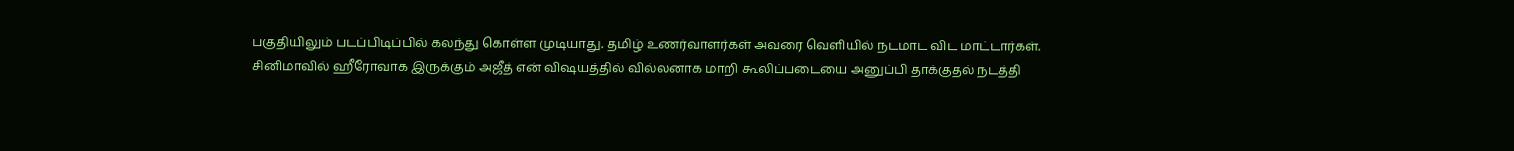பகுதியிலும் படப்பிடிப்பில் கலந்து கொள்ள முடியாது. தமிழ் உணர்வாளர்கள் அவரை வெளியில் நடமாட விட மாட்டார்கள்.
சினிமாவில் ஹீரோவாக இருக்கும் அஜீத் என் விஷயத்தில் வில்லனாக மாறி கூலிப்படையை அனுப்பி தாக்குதல் நடத்தி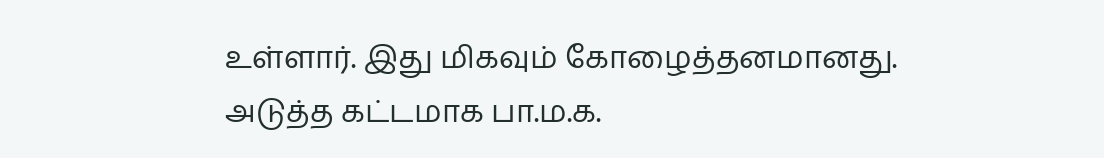உள்ளார். இது மிகவும் கோழைத்தனமானது. அடுத்த கட்டமாக பா.ம.க.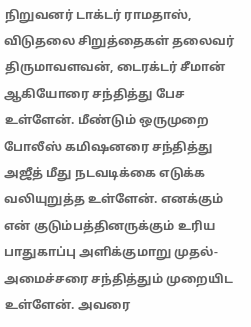நிறுவனர் டாக்டர் ராமதாஸ், விடுதலை சிறுத்தைகள் தலைவர் திருமாவளவன், டைரக்டர் சீமான் ஆகியோரை சந்தித்து பேச உள்ளேன். மீண்டும் ஒருமுறை போலீஸ் கமிஷனரை சந்தித்து அஜீத் மீது நடவடிக்கை எடுக்க வலியுறுத்த உள்ளேன். எனக்கும் என் குடும்பத்தினருக்கும் உரிய பாதுகாப்பு அளிக்குமாறு முதல்-அமைச்சரை சந்தித்தும் முறையிட உள்ளேன். அவரை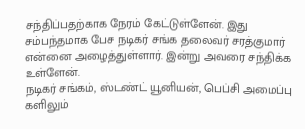சந்திப்பதற்காக நேரம் கேட்டுள்ளேன். இது சம்பந்தமாக பேச நடிகர் சங்க தலைவர் சரத்குமார் என்னை அழைத்துள்ளார். இன்று அவரை சந்திக்க உள்ளேன்.
நடிகர் சங்கம், ஸ்டண்ட் யூனியன், பெப்சி அமைப்பு களிலும்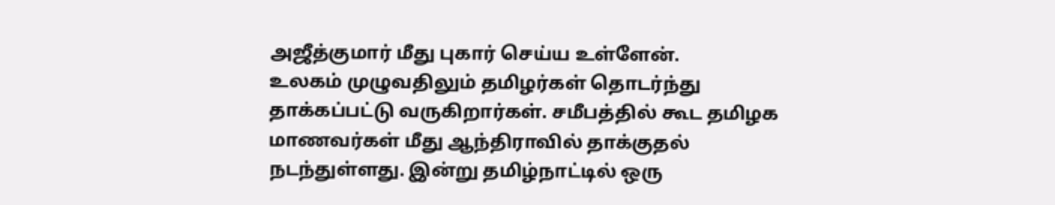அஜீத்குமார் மீது புகார் செய்ய உள்ளேன்.
உலகம் முழுவதிலும் தமிழர்கள் தொடர்ந்து தாக்கப்பட்டு வருகிறார்கள். சமீபத்தில் கூட தமிழக மாணவர்கள் மீது ஆந்திராவில் தாக்குதல் நடந்துள்ளது. இன்று தமிழ்நாட்டில் ஒரு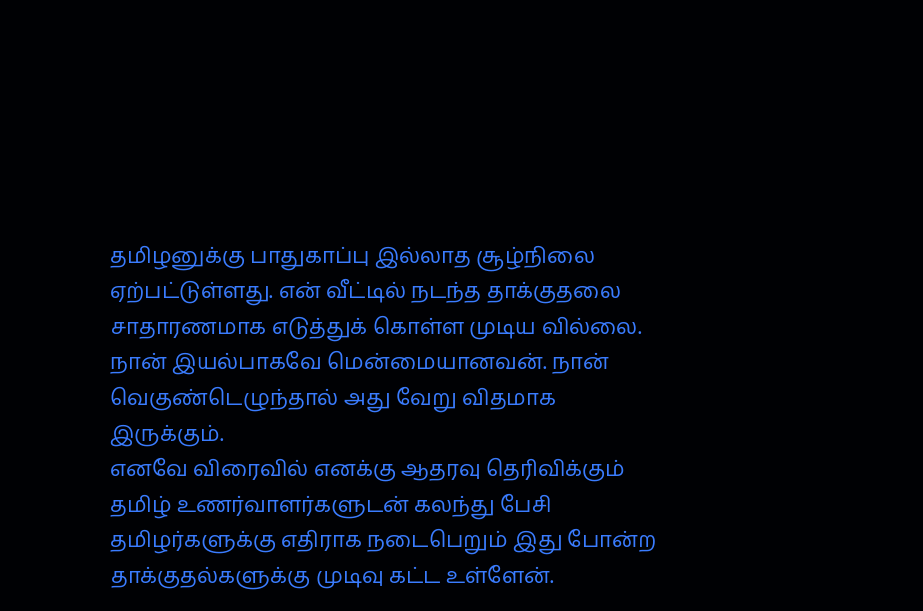தமிழனுக்கு பாதுகாப்பு இல்லாத சூழ்நிலை ஏற்பட்டுள்ளது. என் வீட்டில் நடந்த தாக்குதலை சாதாரணமாக எடுத்துக் கொள்ள முடிய வில்லை. நான் இயல்பாகவே மென்மையானவன். நான் வெகுண்டெழுந்தால் அது வேறு விதமாக இருக்கும்.
எனவே விரைவில் எனக்கு ஆதரவு தெரிவிக்கும் தமிழ் உணர்வாளர்களுடன் கலந்து பேசி தமிழர்களுக்கு எதிராக நடைபெறும் இது போன்ற தாக்குதல்களுக்கு முடிவு கட்ட உள்ளேன்.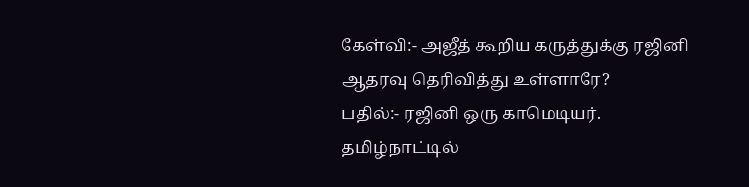கேள்வி:- அஜீத் கூறிய கருத்துக்கு ரஜினி ஆதரவு தெரிவித்து உள்ளாரே?
பதில்:- ரஜினி ஒரு காமெடியர். தமிழ்நாட்டில்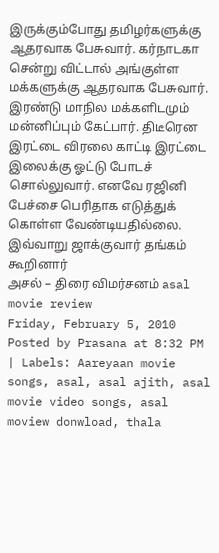இருக்கும்போது தமிழர்களுக்கு ஆதரவாக பேசுவார். கர்நாடகா சென்று விட்டால் அங்குள்ள மக்களுக்கு ஆதரவாக பேசுவார். இரண்டு மாநில மக்களிடமும் மன்னிப்பும் கேட்பார். திடீரென இரட்டை விரலை காட்டி இரட்டை இலைக்கு ஓட்டு போடச் சொல்லுவார். எனவே ரஜினி பேச்சை பெரிதாக எடுத்துக் கொள்ள வேண்டியதில்லை.
இவ்வாறு ஜாக்குவார் தங்கம் கூறினார்
அசல் – திரை விமர்சனம் asal movie review
Friday, February 5, 2010 Posted by Prasana at 8:32 PM | Labels: Aareyaan movie songs, asal, asal ajith, asal movie video songs, asal moview donwload, thala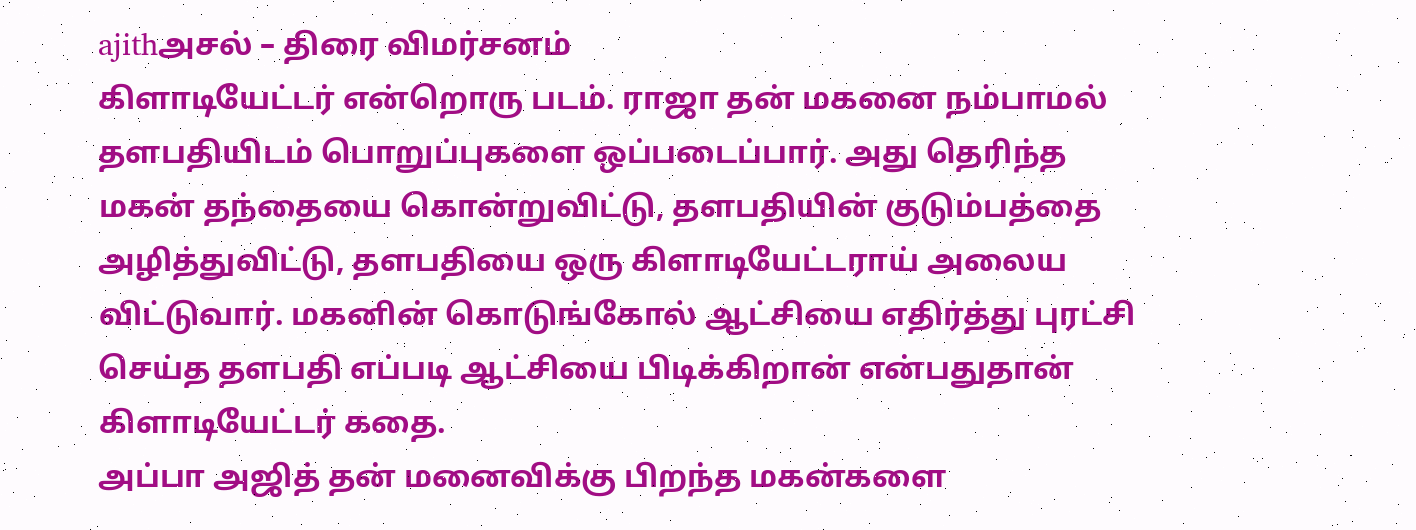ajithஅசல் – திரை விமர்சனம்
கிளாடியேட்டர் என்றொரு படம். ராஜா தன் மகனை நம்பாமல் தளபதியிடம் பொறுப்புகளை ஒப்படைப்பார். அது தெரிந்த மகன் தந்தையை கொன்றுவிட்டு, தளபதியின் குடும்பத்தை அழித்துவிட்டு, தளபதியை ஒரு கிளாடியேட்டராய் அலைய விட்டுவார். மகனின் கொடுங்கோல் ஆட்சியை எதிர்த்து புரட்சி செய்த தளபதி எப்படி ஆட்சியை பிடிக்கிறான் என்பதுதான் கிளாடியேட்டர் கதை.
அப்பா அஜித் தன் மனைவிக்கு பிறந்த மகன்களை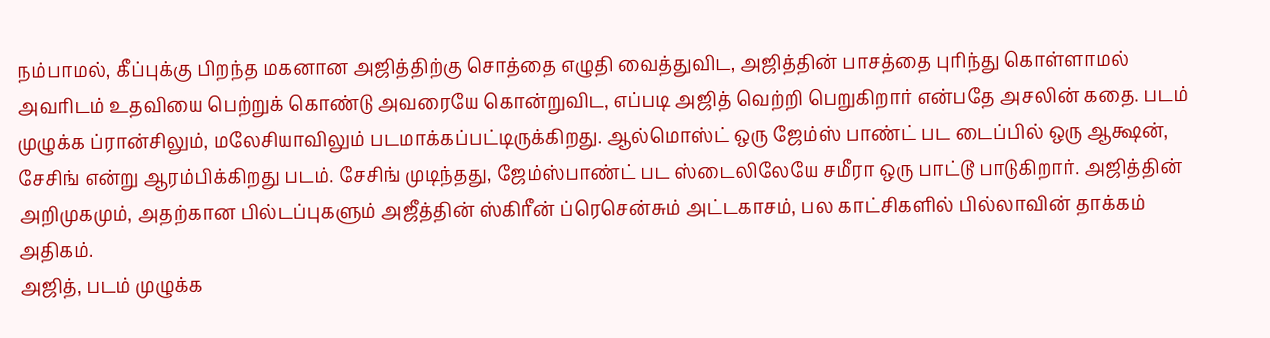நம்பாமல், கீப்புக்கு பிறந்த மகனான அஜித்திற்கு சொத்தை எழுதி வைத்துவிட, அஜித்தின் பாசத்தை புரிந்து கொள்ளாமல் அவரிடம் உதவியை பெற்றுக் கொண்டு அவரையே கொன்றுவிட, எப்படி அஜித் வெற்றி பெறுகிறார் என்பதே அசலின் கதை. படம் முழுக்க ப்ரான்சிலும், மலேசியாவிலும் படமாக்கப்பட்டிருக்கிறது. ஆல்மொஸ்ட் ஒரு ஜேம்ஸ் பாண்ட் பட டைப்பில் ஒரு ஆக்ஷன், சேசிங் என்று ஆரம்பிக்கிறது படம். சேசிங் முடிந்தது, ஜேம்ஸ்பாண்ட் பட ஸ்டைலிலேயே சமீரா ஒரு பாட்டூ பாடுகிறார். அஜித்தின் அறிமுகமும், அதற்கான பில்டப்புகளும் அஜீத்தின் ஸ்கிரீன் ப்ரெசென்சும் அட்டகாசம், பல காட்சிகளில் பில்லாவின் தாக்கம் அதிகம்.
அஜித், படம் முழுக்க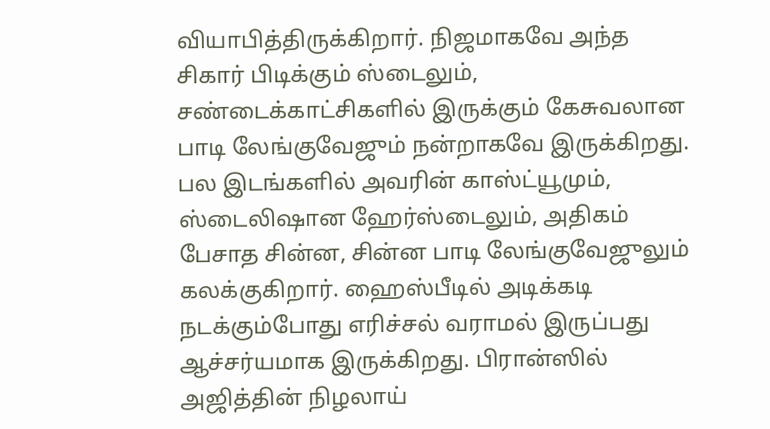வியாபித்திருக்கிறார். நிஜமாகவே அந்த சிகார் பிடிக்கும் ஸ்டைலும், சண்டைக்காட்சிகளில் இருக்கும் கேசுவலான பாடி லேங்குவேஜும் நன்றாகவே இருக்கிறது. பல இடங்களில் அவரின் காஸ்ட்யூமும், ஸ்டைலிஷான ஹேர்ஸ்டைலும், அதிகம் பேசாத சின்ன, சின்ன பாடி லேங்குவேஜுலும் கலக்குகிறார். ஹைஸ்பீடில் அடிக்கடி நடக்கும்போது எரிச்சல் வராமல் இருப்பது ஆச்சர்யமாக இருக்கிறது. பிரான்ஸில் அஜித்தின் நிழலாய்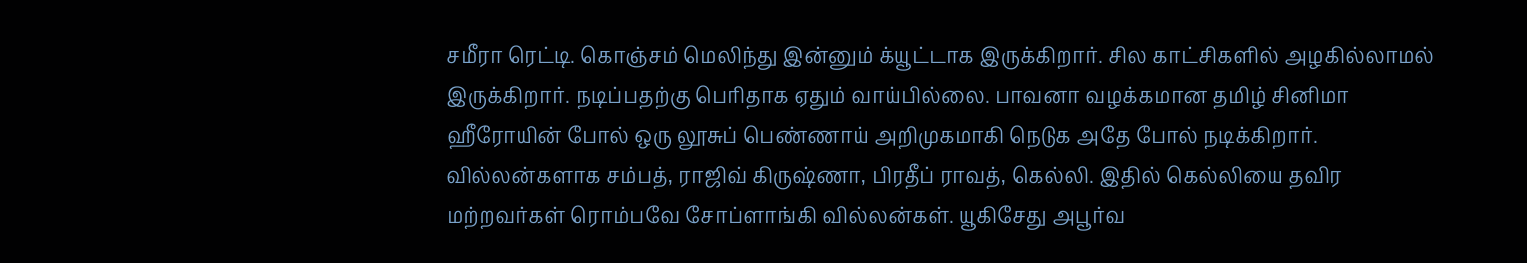சமீரா ரெட்டி. கொஞ்சம் மெலிந்து இன்னும் க்யூட்டாக இருக்கிறார். சில காட்சிகளில் அழகில்லாமல் இருக்கிறார். நடிப்பதற்கு பெரிதாக ஏதும் வாய்பில்லை. பாவனா வழக்கமான தமிழ் சினிமா ஹீரோயின் போல் ஒரு லூசுப் பெண்ணாய் அறிமுகமாகி நெடுக அதே போல் நடிக்கிறார்.
வில்லன்களாக சம்பத், ராஜிவ் கிருஷ்ணா, பிரதீப் ராவத், கெல்லி. இதில் கெல்லியை தவிர மற்றவர்கள் ரொம்பவே சோப்ளாங்கி வில்லன்கள். யூகிசேது அபூர்வ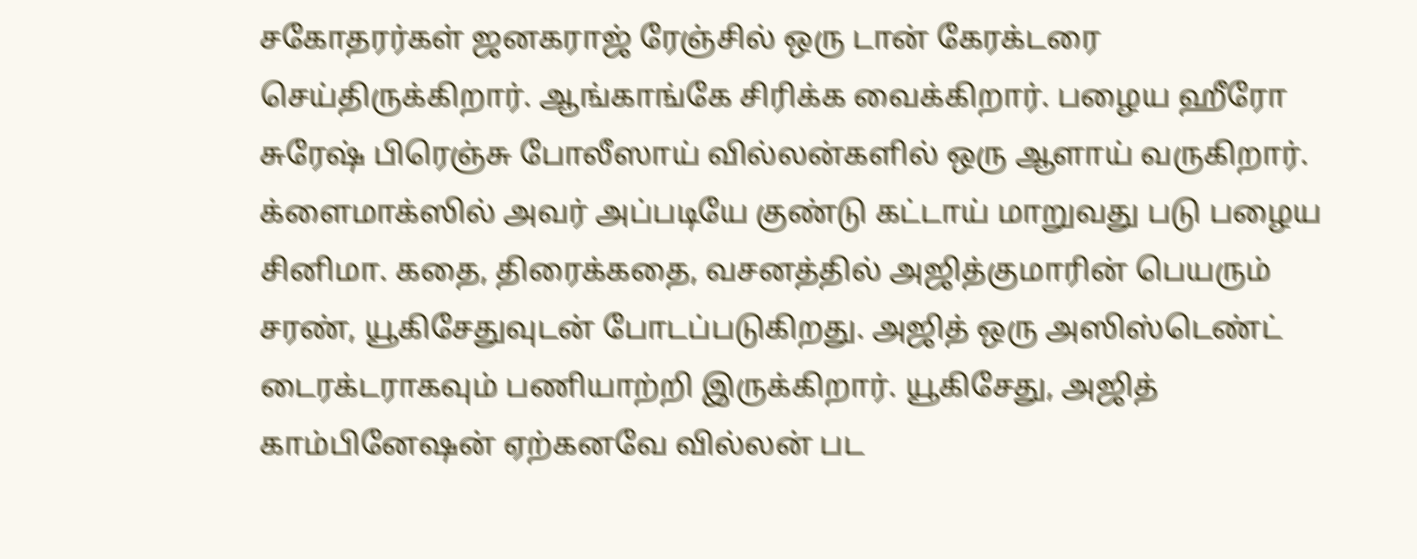சகோதரர்கள் ஜனகராஜ் ரேஞ்சில் ஒரு டான் கேரக்டரை செய்திருக்கிறார். ஆங்காங்கே சிரிக்க வைக்கிறார். பழைய ஹீரோ சுரேஷ் பிரெஞ்சு போலீஸாய் வில்லன்களில் ஒரு ஆளாய் வருகிறார். க்ளைமாக்ஸில் அவர் அப்படியே குண்டு கட்டாய் மாறுவது படு பழைய சினிமா. கதை, திரைக்கதை, வசனத்தில் அஜித்குமாரின் பெயரும் சரண், யூகிசேதுவுடன் போடப்படுகிறது. அஜித் ஒரு அஸிஸ்டெண்ட் டைரக்டராகவும் பணியாற்றி இருக்கிறார். யூகிசேது, அஜித் காம்பினேஷன் ஏற்கனவே வில்லன் பட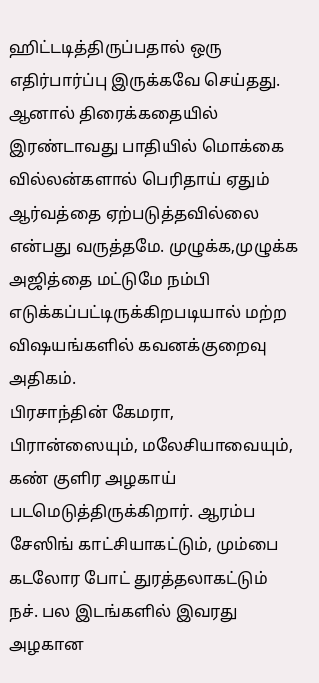ஹிட்டடித்திருப்பதால் ஒரு எதிர்பார்ப்பு இருக்கவே செய்தது. ஆனால் திரைக்கதையில் இரண்டாவது பாதியில் மொக்கை வில்லன்களால் பெரிதாய் ஏதும் ஆர்வத்தை ஏற்படுத்தவில்லை என்பது வருத்தமே. முழுக்க,முழுக்க அஜித்தை மட்டுமே நம்பி எடுக்கப்பட்டிருக்கிறபடியால் மற்ற விஷயங்களில் கவனக்குறைவு அதிகம்.
பிரசாந்தின் கேமரா, பிரான்ஸையும், மலேசியாவையும், கண் குளிர அழகாய் படமெடுத்திருக்கிறார். ஆரம்ப சேஸிங் காட்சியாகட்டும், மும்பை கடலோர போட் துரத்தலாகட்டும் நச். பல இடங்களில் இவரது அழகான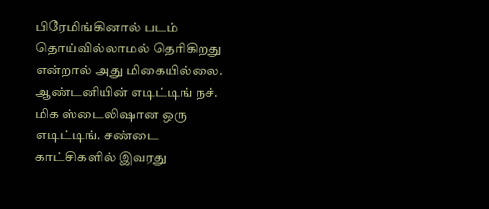பிரேமிங்கினால் படம் தொய்வில்லாமல் தெரிகிறது என்றால் அது மிகையில்லை.
ஆண்டனியின் எடிட்டிங் நச். மிக ஸ்டைலிஷான ஒரு எடிட்டிங். சண்டை காட்சிகளில் இவரது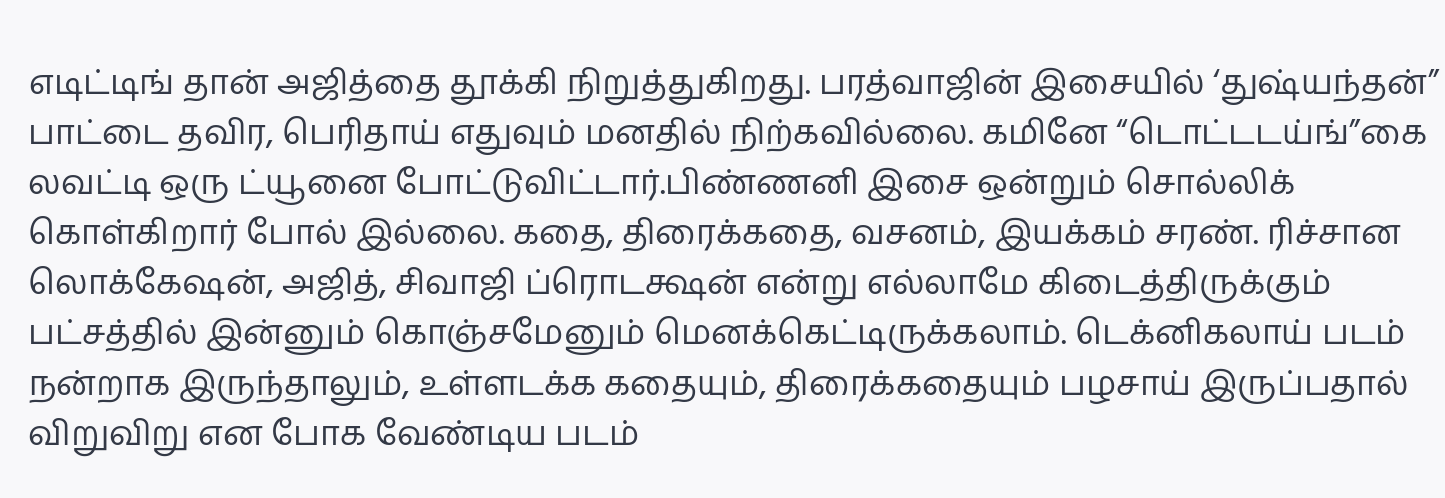எடிட்டிங் தான் அஜித்தை தூக்கி நிறுத்துகிறது. பரத்வாஜின் இசையில் ‘துஷ்யந்தன்” பாட்டை தவிர, பெரிதாய் எதுவும் மனதில் நிற்கவில்லை. கமினே “டொட்டடய்ங்”கை லவட்டி ஒரு ட்யூனை போட்டுவிட்டார்.பிண்ணனி இசை ஒன்றும் சொல்லிக் கொள்கிறார் போல் இல்லை. கதை, திரைக்கதை, வசனம், இயக்கம் சரண். ரிச்சான லொக்கேஷன், அஜித், சிவாஜி ப்ரொடக்ஷன் என்று எல்லாமே கிடைத்திருக்கும் பட்சத்தில் இன்னும் கொஞ்சமேனும் மெனக்கெட்டிருக்கலாம். டெக்னிகலாய் படம் நன்றாக இருந்தாலும், உள்ளடக்க கதையும், திரைக்கதையும் பழசாய் இருப்பதால் விறுவிறு என போக வேண்டிய படம்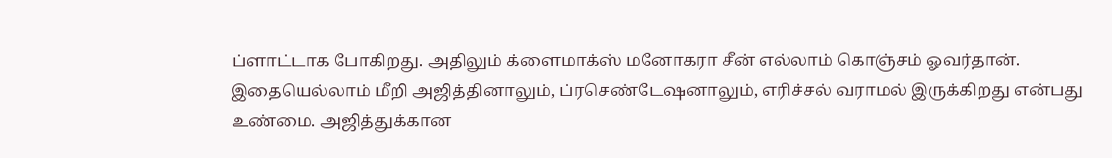ப்ளாட்டாக போகிறது. அதிலும் க்ளைமாக்ஸ் மனோகரா சீன் எல்லாம் கொஞ்சம் ஓவர்தான். இதையெல்லாம் மீறி அஜித்தினாலும், ப்ரசெண்டேஷனாலும், எரிச்சல் வராமல் இருக்கிறது என்பது உண்மை. அஜித்துக்கான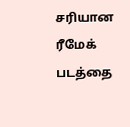சரியான ரீமேக் படத்தை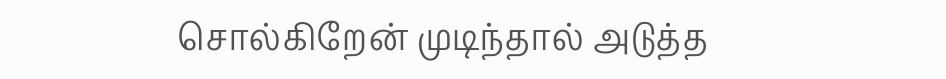சொல்கிறேன் முடிந்தால் அடுத்த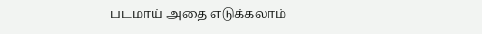படமாய் அதை எடுக்கலாம்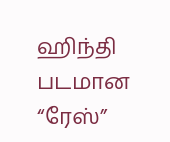ஹிந்தி படமான “ரேஸ்”